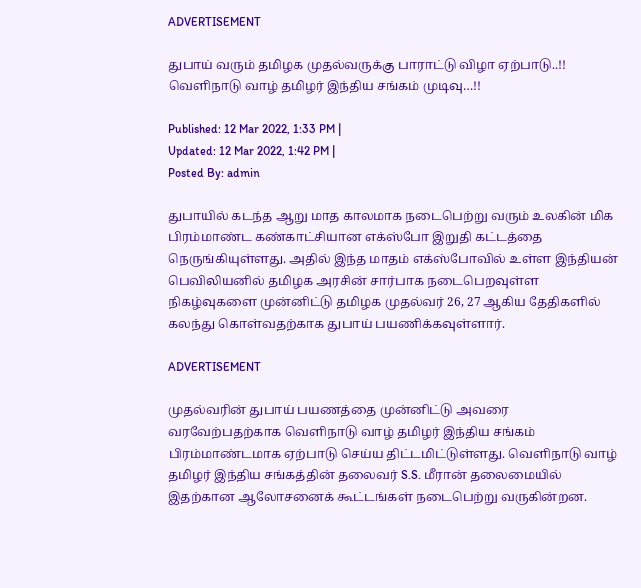ADVERTISEMENT

துபாய் வரும் தமிழக முதல்வருக்கு பாராட்டு விழா ஏற்பாடு..!! வெளிநாடு வாழ் தமிழர் இந்திய சங்கம் முடிவு…!!

Published: 12 Mar 2022, 1:33 PM |
Updated: 12 Mar 2022, 1:42 PM |
Posted By: admin

துபாயில் கடந்த ஆறு மாத காலமாக நடைபெற்று வரும் உலகின் மிக பிரம்மாண்ட கண்காட்சியான எக்ஸ்போ இறுதி கட்டத்தை நெருங்கியுள்ளது. அதில் இந்த மாதம் எக்ஸ்போவில் உள்ள இந்தியன் பெவிலியனில் தமிழக அரசின் சார்பாக நடைபெறவுள்ள நிகழ்வுகளை முன்னிட்டு தமிழக முதல்வர் 26, 27 ஆகிய தேதிகளில் கலந்து கொள்வதற்காக துபாய் பயணிக்கவுள்ளார்.

ADVERTISEMENT

முதல்வரின் துபாய் பயணத்தை முன்னிட்டு அவரை வரவேற்பதற்காக வெளிநாடு வாழ் தமிழர் இந்திய சங்கம் பிரம்மாண்டமாக ஏற்பாடு செய்ய திட்டமிட்டுள்ளது. வெளிநாடு வாழ் தமிழர் இந்திய சங்கத்தின் தலைவர் S.S. மீரான் தலைமையில் இதற்கான ஆலோசனைக் கூட்டங்கள் நடைபெற்று வருகின்றன.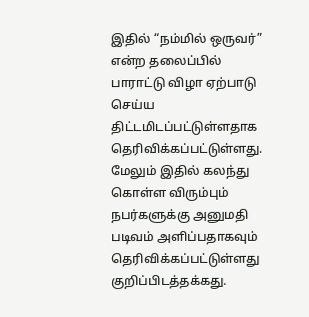இதில் “நம்மில் ஒருவர்” என்ற தலைப்பில் பாராட்டு விழா ஏற்பாடு செய்ய திட்டமிடப்பட்டுள்ளதாக தெரிவிக்கப்பட்டுள்ளது. மேலும் இதில் கலந்து கொள்ள விரும்பும் நபர்களுக்கு அனுமதி படிவம் அளிப்பதாகவும் தெரிவிக்கப்பட்டுள்ளது குறிப்பிடத்தக்கது.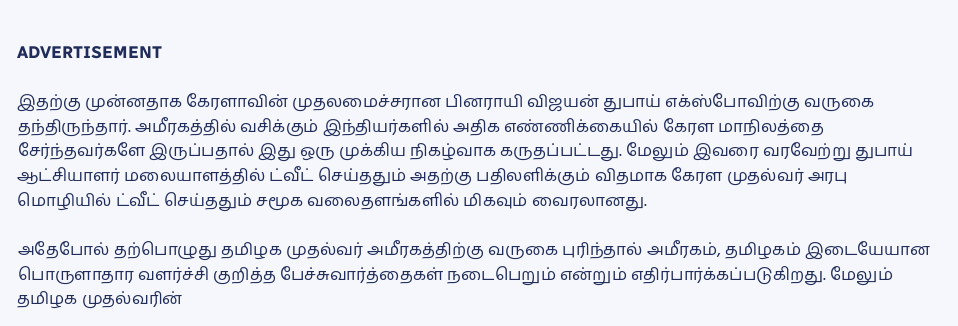ADVERTISEMENT

இதற்கு முன்னதாக கேரளாவின் முதலமைச்சரான பினராயி விஜயன் துபாய் எக்ஸ்போவிற்கு வருகை தந்திருந்தார். அமீரகத்தில் வசிக்கும் இந்தியர்களில் அதிக எண்ணிக்கையில் கேரள மாநிலத்தை சேர்ந்தவர்களே இருப்பதால் இது ஒரு முக்கிய நிகழ்வாக கருதப்பட்டது. மேலும் இவரை வரவேற்று துபாய் ஆட்சியாளர் மலையாளத்தில் ட்வீட் செய்ததும் அதற்கு பதிலளிக்கும் விதமாக கேரள முதல்வர் அரபு மொழியில் ட்வீட் செய்ததும் சமூக வலைதளங்களில் மிகவும் வைரலானது.

அதேபோல் தற்பொழுது தமிழக முதல்வர் அமீரகத்திற்கு வருகை புரிந்தால் அமீரகம், தமிழகம் இடையேயான பொருளாதார வளர்ச்சி குறித்த பேச்சுவார்த்தைகள் நடைபெறும் என்றும் எதிர்பார்க்கப்படுகிறது. மேலும் தமிழக முதல்வரின்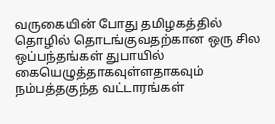வருகையின் போது தமிழகத்தில் தொழில் தொடங்குவதற்கான ஒரு சில ஒப்பந்தங்கள் துபாயில் கையெழுத்தாகவுள்ளதாகவும் நம்பத்தகுந்த வட்டாரங்கள்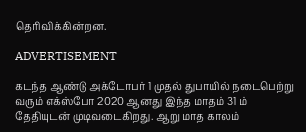தெரிவிக்கின்றன.

ADVERTISEMENT

கடந்த ஆண்டு அக்டோபர் 1 முதல் துபாயில் நடைபெற்று வரும் எக்ஸ்போ 2020 ஆனது இந்த மாதம் 31 ம் தேதியுடன் முடிவடைகிறது. ஆறு மாத காலம்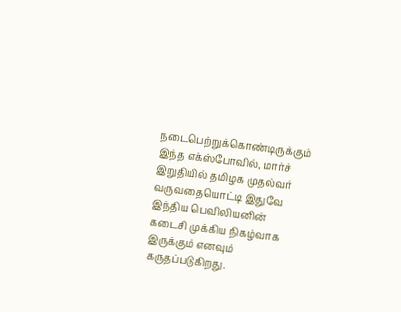நடைபெற்றுக்கொண்டிருக்கும் இந்த எக்ஸ்போவில், மார்ச் இறுதியில் தமிழக முதல்வர் வருவதையொட்டி இதுவே இந்திய பெவிலியனின் கடைசி முக்கிய நிகழ்வாக இருக்கும் எனவும் கருதப்படுகிறது.